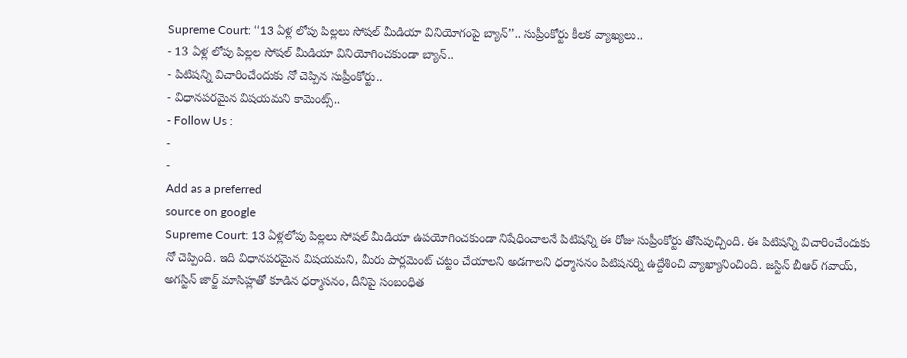Supreme Court: ‘‘13 ఏళ్ల లోపు పిల్లలు సోషల్ మీడియా వినియోగంపై బ్యాన్’’.. సుప్రీంకోర్టు కీలక వ్యాఖ్యలు..
- 13 ఏళ్ల లోపు పిల్లల సోషల్ మీడియా వినియోగించకుండా బ్యాన్..
- పిటిషన్ని విచారించేందుకు నో చెప్పిన సుప్రీంకోర్టు..
- విధానపరమైన విషయమని కామెంట్స్..
- Follow Us :
-
-
Add as a preferred
source on google
Supreme Court: 13 ఏళ్లలోపు పిల్లలు సోషల్ మీడియా ఉపయోగించకుండా నిషేధించాలనే పిటిషన్ని ఈ రోజు సుప్రీంకోర్టు తోసిపుచ్చింది. ఈ పిటిషన్ని విచారించేందుకు నో చెప్పింది. ఇది విధానపరమైన విషయమని, మీరు పార్లమెంట్ చట్టం చేయాలని అడగాలని ధర్మాసనం పిటిషనర్ని ఉద్దేశించి వ్యాఖ్యానించింది. జస్టిన్ బీఆర్ గవాయ్, అగస్టిన్ జార్జ్ మాసిహ్లతో కూడిన ధర్మాసనం, దీనిపై సంబంధిత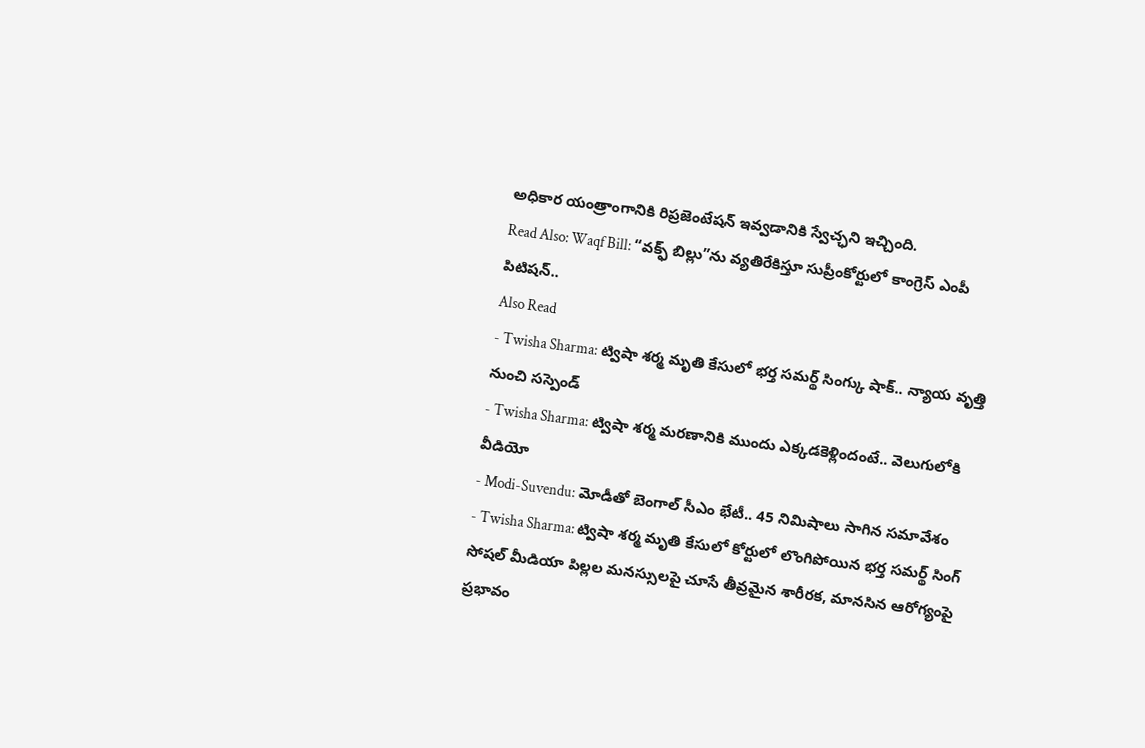అధికార యంత్రాంగానికి రిప్రజెంటేషన్ ఇవ్వడానికి స్వేచ్ఛని ఇచ్చింది.
Read Also: Waqf Bill: “వక్ఫ్ బిల్లు”ను వ్యతిరేకిస్తూ సుప్రీంకోర్టులో కాంగ్రెస్ ఎంపీ పిటిషన్..
Also Read
- Twisha Sharma: ట్విషా శర్మ మృతి కేసులో భర్త సమర్థ్ సింగ్కు షాక్.. న్యాయ వృత్తి నుంచి సస్పెండ్
- Twisha Sharma: ట్విషా శర్మ మరణానికి ముందు ఎక్కడకెళ్లిందంటే.. వెలుగులోకి వీడియో
- Modi-Suvendu: మోడీతో బెంగాల్ సీఎం భేటీ.. 45 నిమిషాలు సాగిన సమావేశం
- Twisha Sharma: ట్విషా శర్మ మృతి కేసులో కోర్టులో లొంగిపోయిన భర్త సమర్థ్ సింగ్
సోషల్ మీడియా పిల్లల మనస్సులపై చూసే తీవ్రమైన శారీరక, మానసిన ఆరోగ్యంపై ప్రభావం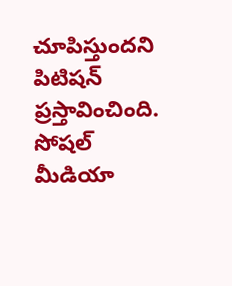చూపిస్తుందని పిటిషన్ ప్రస్తావించింది. సోషల్ మీడియా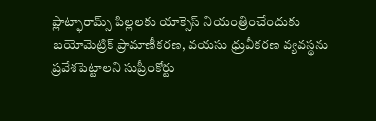ప్లాట్ఫారామ్స్ పిల్లలకు యాక్సెస్ నియంత్రించేందుకు బయోమెట్రిక్ ప్రామాణీకరణ, వయసు ధ్రువీకరణ వ్యవస్థను ప్రవేశపెట్టాలని సుప్రీంకోర్టు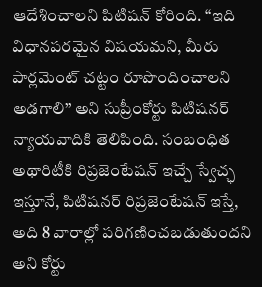ఆదేశించాలని పిటిషన్ కోరింది. ‘‘ఇది విధానపరమైన విషయమని, మీరు పార్లమెంట్ చట్టం రూపొందించాలని అడగాలి’’ అని సుప్రీంకోర్టు పిటిషనర్ న్యాయవాదికి తెలిపింది. సంబంధిత అథారిటీకి రిప్రజెంటేషన్ ఇచ్చే స్వేచ్ఛ ఇస్తూనే, పిటిషనర్ రిప్రజెంటేషన్ ఇస్తే, అది 8 వారాల్లో పరిగణించబడుతుందని అని కోర్టు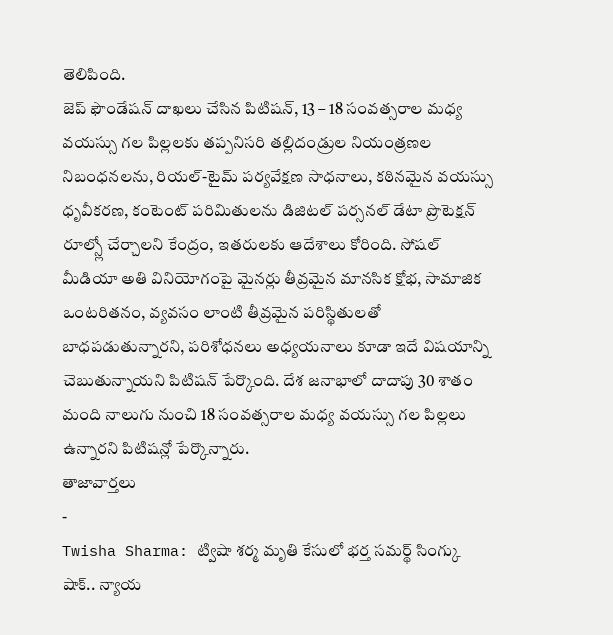తెలిపింది.
జెప్ ఫౌండేషన్ దాఖలు చేసిన పిటిషన్, 13 – 18 సంవత్సరాల మధ్య వయస్సు గల పిల్లలకు తప్పనిసరి తల్లిదండ్రుల నియంత్రణల నిబంధనలను, రియల్-టైమ్ పర్యవేక్షణ సాధనాలు, కఠినమైన వయస్సు ధృవీకరణ, కంటెంట్ పరిమితులను డిజిటల్ పర్సనల్ డేటా ప్రొటెక్షన్ రూల్స్లో చేర్చాలని కేంద్రం, ఇతరులకు ఆదేశాలు కోరింది. సోషల్ మీడియా అతి వినియోగంపై మైనర్లు తీవ్రమైన మానసిక క్షోభ, సామాజిక ఒంటరితనం, వ్యవసం లాంటి తీవ్రమైన పరిస్థితులతో బాధపడుతున్నారని, పరిశోధనలు అధ్యయనాలు కూడా ఇదే విషయాన్ని చెబుతున్నాయని పిటిషన్ పేర్కొంది. దేశ జనాభాలో దాదాపు 30 శాతం మంది నాలుగు నుంచి 18 సంవత్సరాల మధ్య వయస్సు గల పిల్లలు ఉన్నారని పిటిషన్లో పేర్కొన్నారు.
తాజావార్తలు
-
Twisha Sharma: ట్విషా శర్మ మృతి కేసులో భర్త సమర్థ్ సింగ్కు షాక్.. న్యాయ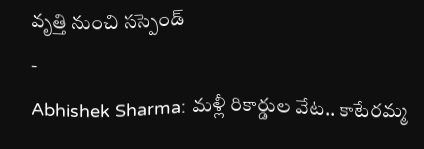వృత్తి నుంచి సస్పెండ్
-
Abhishek Sharma: మళ్లీ రికార్డుల వేట.. కాటేరమ్మ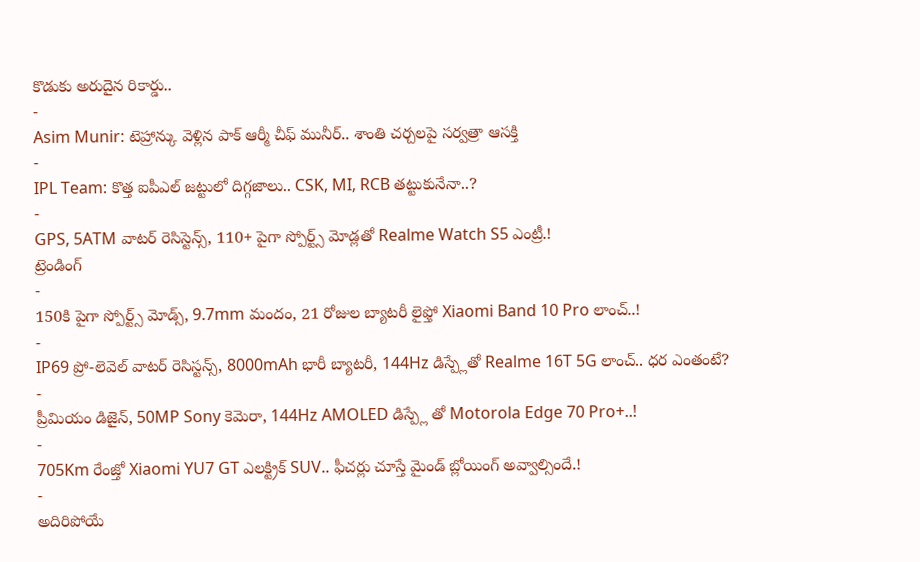కొడుకు అరుదైన రికార్డు..
-
Asim Munir: టెహ్రాన్కు వెళ్లిన పాక్ ఆర్మీ చీఫ్ మునీర్.. శాంతి చర్చలపై సర్వత్రా ఆసక్తి
-
IPL Team: కొత్త ఐపీఎల్ జట్టులో దిగ్గజాలు.. CSK, MI, RCB తట్టుకునేనా..?
-
GPS, 5ATM వాటర్ రెసిస్టెన్స్, 110+ పైగా స్పోర్ట్స్ మోడ్లతో Realme Watch S5 ఎంట్రీ.!
ట్రెండింగ్
-
150కి పైగా స్పోర్ట్స్ మోడ్స్, 9.7mm మందం, 21 రోజుల బ్యాటరీ లైఫ్తో Xiaomi Band 10 Pro లాంచ్..!
-
IP69 ప్రో-లెవెల్ వాటర్ రెసిస్టన్స్, 8000mAh భారీ బ్యాటరీ, 144Hz డిస్ప్లేతో Realme 16T 5G లాంచ్.. ధర ఎంతంటే?
-
ప్రీమియం డిజైన్, 50MP Sony కెమెరా, 144Hz AMOLED డిస్ప్లే తో Motorola Edge 70 Pro+..!
-
705Km రేంజ్తో Xiaomi YU7 GT ఎలక్ట్రిక్ SUV.. ఫీచర్లు చూస్తే మైండ్ బ్లోయింగ్ అవ్వాల్సిందే.!
-
అదిరిపోయే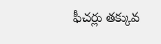ఫీచర్లు తక్కువ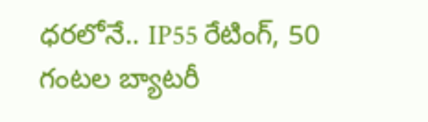ధరలోనే.. IP55 రేటింగ్, 50 గంటల బ్యాటరీ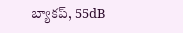బ్యాకప్, 55dB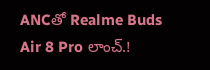ANCతో Realme Buds Air 8 Pro లాంచ్.!